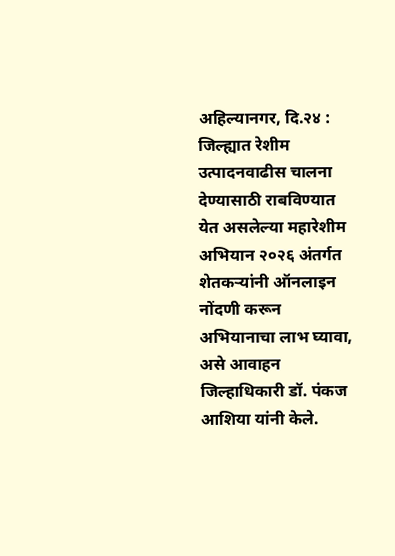अहिल्यानगर, दि.२४ : जिल्ह्यात रेशीम उत्पादनवाढीस चालना देण्यासाठी राबविण्यात येत असलेल्या महारेशीम अभियान २०२६ अंतर्गत शेतकऱ्यांनी ऑनलाइन नोंदणी करून अभियानाचा लाभ घ्यावा, असे आवाहन जिल्हाधिकारी डॉ. पंकज आशिया यांनी केले.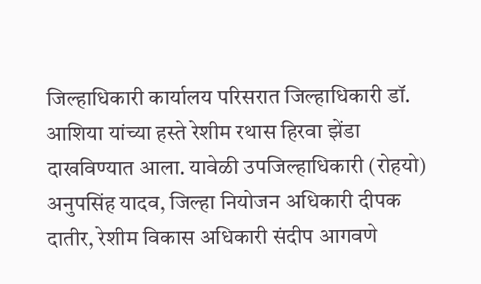जिल्हाधिकारी कार्यालय परिसरात जिल्हाधिकारी डॉ. आशिया यांच्या हस्ते रेशीम रथास हिरवा झेंडा दाखविण्यात आला. यावेळी उपजिल्हाधिकारी (रोहयो) अनुपसिंह यादव, जिल्हा नियोजन अधिकारी दीपक दातीर, रेशीम विकास अधिकारी संदीप आगवणे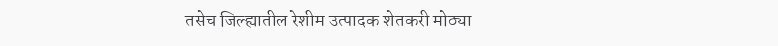तसेच जिल्ह्यातील रेशीम उत्पादक शेतकरी मोठ्या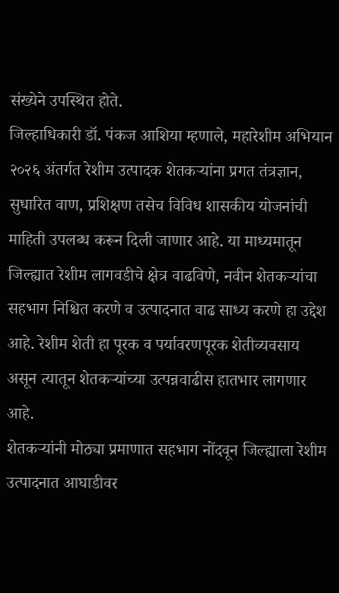संख्येने उपस्थित होते.
जिल्हाधिकारी डॉ. पंकज आशिया म्हणाले, महारेशीम अभियान २०२६ अंतर्गत रेशीम उत्पादक शेतकऱ्यांना प्रगत तंत्रज्ञान, सुधारित वाण, प्रशिक्षण तसेच विविध शासकीय योजनांची माहिती उपलब्ध करून दिली जाणार आहे. या माध्यमातून जिल्ह्यात रेशीम लागवडीचे क्षेत्र वाढविणे, नवीन शेतकऱ्यांचा सहभाग निश्चित करणे व उत्पादनात वाढ साध्य करणे हा उद्देश आहे. रेशीम शेती हा पूरक व पर्यावरणपूरक शेतीव्यवसाय असून त्यातून शेतकऱ्यांच्या उत्पन्नवाढीस हातभार लागणार आहे.
शेतकऱ्यांनी मोठ्या प्रमाणात सहभाग नोंदवून जिल्ह्याला रेशीम उत्पादनात आघाडीवर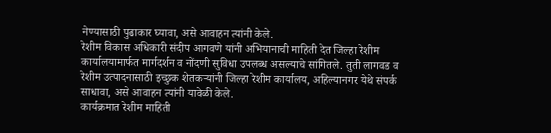नेण्यासाठी पुढाकार घ्यावा, असे आवाहन त्यांनी केले.
रेशीम विकास अधिकारी संदीप आगवणे यांनी अभियानाची माहिती देत जिल्हा रेशीम कार्यालयामार्फत मार्गदर्शन व नोंदणी सुविधा उपलब्ध असल्याचे सांगितले. तुती लागवड व रेशीम उत्पादनासाठी इच्छुक शेतकऱ्यांनी जिल्हा रेशीम कार्यालय, अहिल्यानगर येथे संपर्क साधावा, असे आवाहन त्यांनी यावेळी केले.
कार्यक्रमात रेशीम माहिती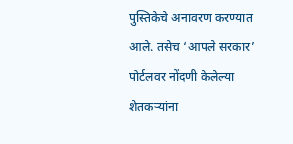पुस्तिकेचे अनावरण करण्यात आले. तसेच ‘आपले सरकार’ पोर्टलवर नोंदणी केलेल्या शेतकऱ्यांना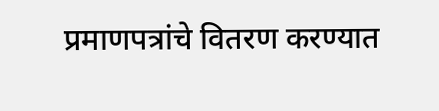प्रमाणपत्रांचे वितरण करण्यात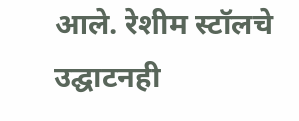आले. रेशीम स्टॉलचे उद्घाटनही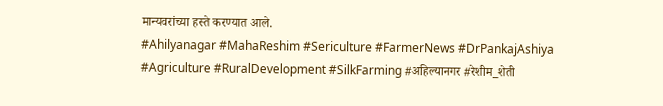मान्यवरांच्या हस्ते करण्यात आले.
#Ahilyanagar #MahaReshim #Sericulture #FarmerNews #DrPankajAshiya #Agriculture #RuralDevelopment #SilkFarming #अहिल्यानगर #रेशीम_शेती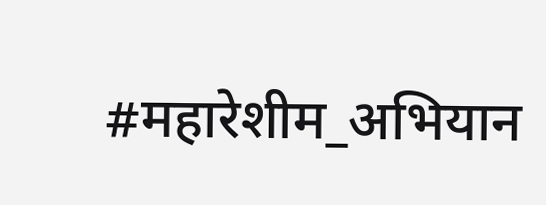#महारेशीम_अभियान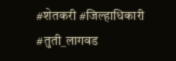#शेतकरी #जिल्हाधिकारी #तुती_लागवड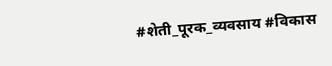#शेती_पूरक_व्यवसाय #विकास